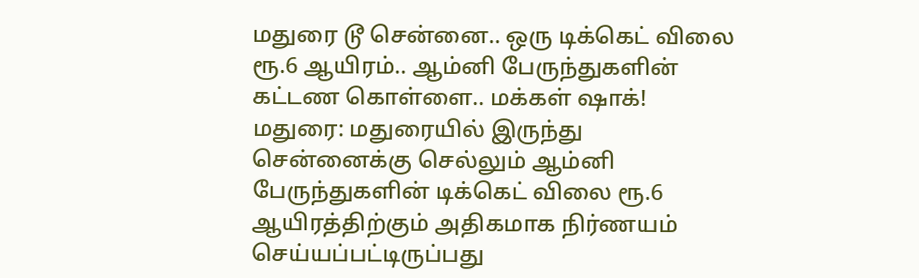மதுரை டூ சென்னை.. ஒரு டிக்கெட் விலை ரூ.6 ஆயிரம்.. ஆம்னி பேருந்துகளின் கட்டண கொள்ளை.. மக்கள் ஷாக்!
மதுரை: மதுரையில் இருந்து சென்னைக்கு செல்லும் ஆம்னி பேருந்துகளின் டிக்கெட் விலை ரூ.6 ஆயிரத்திற்கும் அதிகமாக நிர்ணயம் செய்யப்பட்டிருப்பது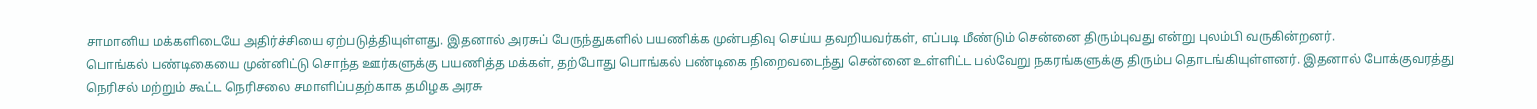சாமானிய மக்களிடையே அதிர்ச்சியை ஏற்படுத்தியுள்ளது. இதனால் அரசுப் பேருந்துகளில் பயணிக்க முன்பதிவு செய்ய தவறியவர்கள், எப்படி மீண்டும் சென்னை திரும்புவது என்று புலம்பி வருகின்றனர்.
பொங்கல் பண்டிகையை முன்னிட்டு சொந்த ஊர்களுக்கு பயணித்த மக்கள், தற்போது பொங்கல் பண்டிகை நிறைவடைந்து சென்னை உள்ளிட்ட பல்வேறு நகரங்களுக்கு திரும்ப தொடங்கியுள்ளனர். இதனால் போக்குவரத்து நெரிசல் மற்றும் கூட்ட நெரிசலை சமாளிப்பதற்காக தமிழக அரசு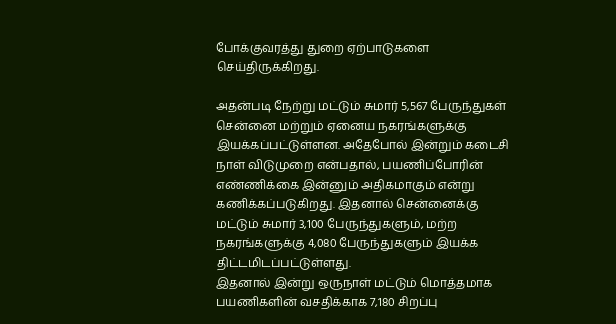போக்குவரத்து துறை ஏற்பாடுகளை செய்திருக்கிறது.

அதன்படி நேற்று மட்டும் சுமார் 5,567 பேருந்துகள் சென்னை மற்றும் ஏனைய நகரங்களுக்கு இயக்கப்பட்டுள்ளன. அதேபோல் இன்றும் கடைசி நாள் விடுமுறை என்பதால், பயணிப்போரின் எண்ணிக்கை இன்னும் அதிகமாகும் என்று கணிக்கப்படுகிறது. இதனால் சென்னைக்கு மட்டும் சுமார் 3,100 பேருந்துகளும், மற்ற நகரங்களுக்கு 4,080 பேருந்துகளும் இயக்க திட்டமிடப்பட்டுள்ளது.
இதனால் இன்று ஒருநாள் மட்டும் மொத்தமாக பயணிகளின் வசதிக்காக 7,180 சிறப்பு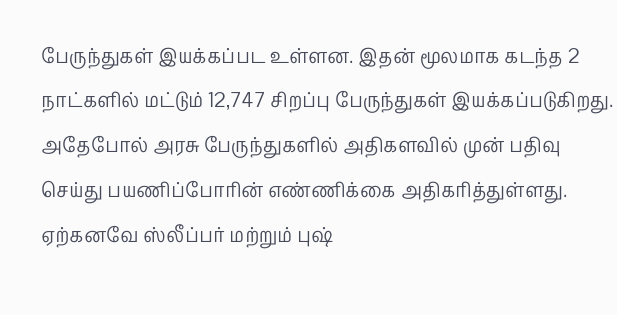பேருந்துகள் இயக்கப்பட உள்ளன. இதன் மூலமாக கடந்த 2 நாட்களில் மட்டும் 12,747 சிறப்பு பேருந்துகள் இயக்கப்படுகிறது. அதேபோல் அரசு பேருந்துகளில் அதிகளவில் முன் பதிவு செய்து பயணிப்போரின் எண்ணிக்கை அதிகரித்துள்ளது.
ஏற்கனவே ஸ்லீப்பர் மற்றும் புஷ்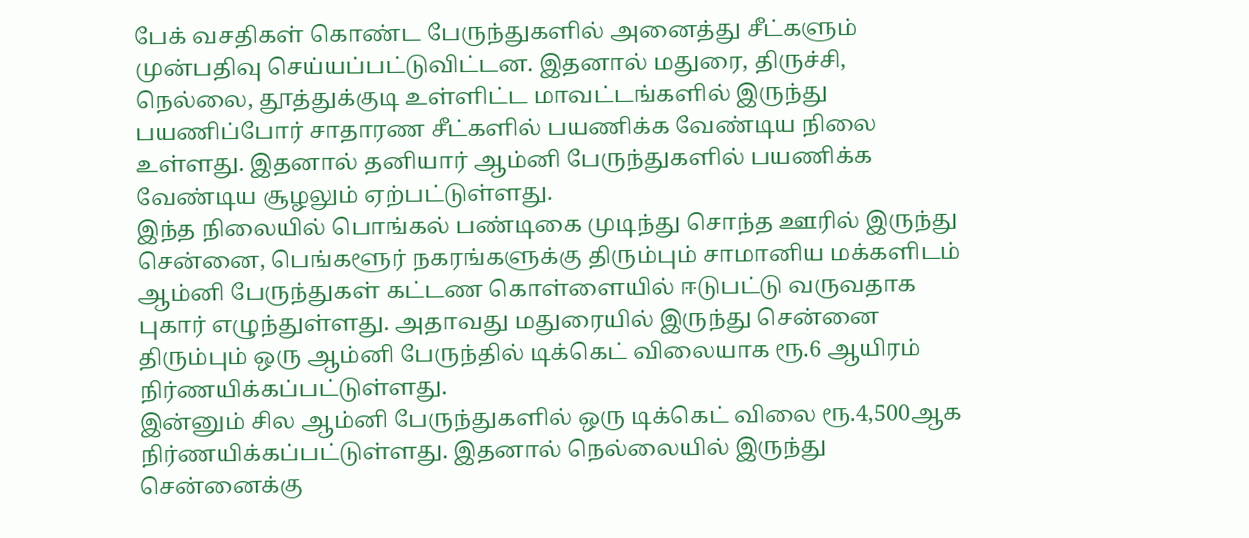பேக் வசதிகள் கொண்ட பேருந்துகளில் அனைத்து சீட்களும் முன்பதிவு செய்யப்பட்டுவிட்டன. இதனால் மதுரை, திருச்சி, நெல்லை, தூத்துக்குடி உள்ளிட்ட மாவட்டங்களில் இருந்து பயணிப்போர் சாதாரண சீட்களில் பயணிக்க வேண்டிய நிலை உள்ளது. இதனால் தனியார் ஆம்னி பேருந்துகளில் பயணிக்க வேண்டிய சூழலும் ஏற்பட்டுள்ளது.
இந்த நிலையில் பொங்கல் பண்டிகை முடிந்து சொந்த ஊரில் இருந்து சென்னை, பெங்களூர் நகரங்களுக்கு திரும்பும் சாமானிய மக்களிடம் ஆம்னி பேருந்துகள் கட்டண கொள்ளையில் ஈடுபட்டு வருவதாக புகார் எழுந்துள்ளது. அதாவது மதுரையில் இருந்து சென்னை திரும்பும் ஒரு ஆம்னி பேருந்தில் டிக்கெட் விலையாக ரூ.6 ஆயிரம் நிர்ணயிக்கப்பட்டுள்ளது.
இன்னும் சில ஆம்னி பேருந்துகளில் ஒரு டிக்கெட் விலை ரூ.4,500ஆக நிர்ணயிக்கப்பட்டுள்ளது. இதனால் நெல்லையில் இருந்து சென்னைக்கு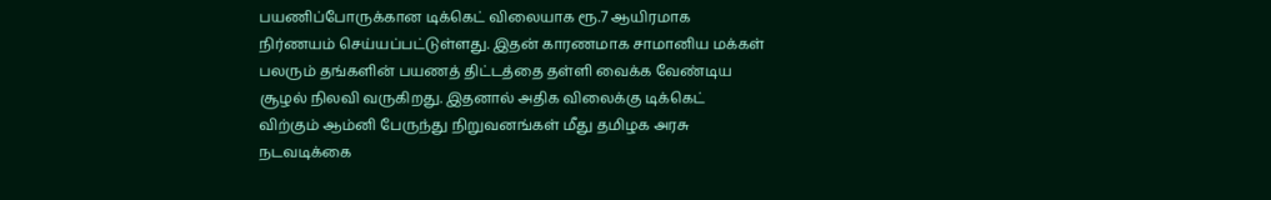பயணிப்போருக்கான டிக்கெட் விலையாக ரூ.7 ஆயிரமாக நிர்ணயம் செய்யப்பட்டுள்ளது. இதன் காரணமாக சாமானிய மக்கள் பலரும் தங்களின் பயணத் திட்டத்தை தள்ளி வைக்க வேண்டிய சூழல் நிலவி வருகிறது. இதனால் அதிக விலைக்கு டிக்கெட் விற்கும் ஆம்னி பேருந்து நிறுவனங்கள் மீது தமிழக அரசு நடவடிக்கை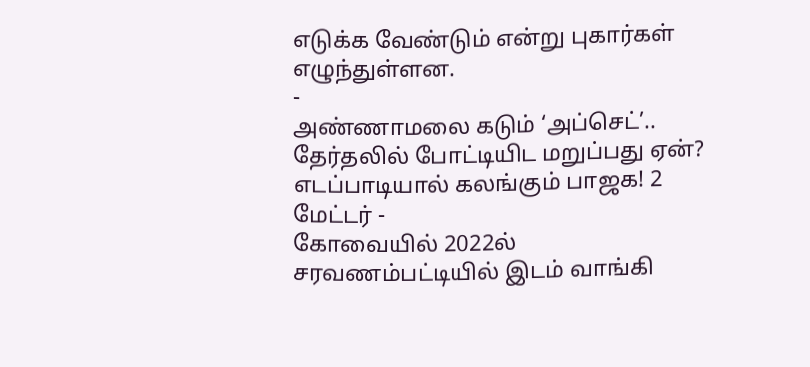எடுக்க வேண்டும் என்று புகார்கள் எழுந்துள்ளன.
-
அண்ணாமலை கடும் ‘அப்செட்’.. தேர்தலில் போட்டியிட மறுப்பது ஏன்? எடப்பாடியால் கலங்கும் பாஜக! 2 மேட்டர் -
கோவையில் 2022ல் சரவணம்பட்டியில் இடம் வாங்கி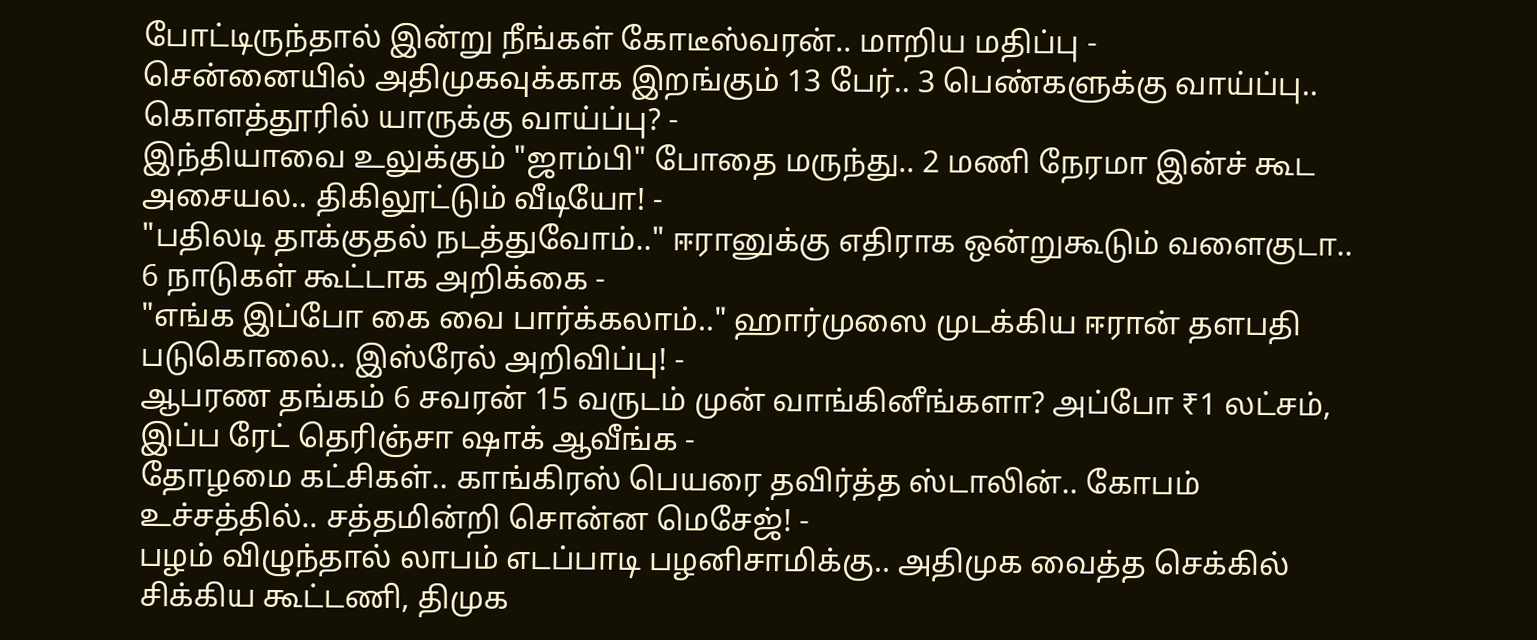போட்டிருந்தால் இன்று நீங்கள் கோடீஸ்வரன்.. மாறிய மதிப்பு -
சென்னையில் அதிமுகவுக்காக இறங்கும் 13 பேர்.. 3 பெண்களுக்கு வாய்ப்பு.. கொளத்தூரில் யாருக்கு வாய்ப்பு? -
இந்தியாவை உலுக்கும் "ஜாம்பி" போதை மருந்து.. 2 மணி நேரமா இன்ச் கூட அசையல.. திகிலூட்டும் வீடியோ! -
"பதிலடி தாக்குதல் நடத்துவோம்.." ஈரானுக்கு எதிராக ஒன்றுகூடும் வளைகுடா.. 6 நாடுகள் கூட்டாக அறிக்கை -
"எங்க இப்போ கை வை பார்க்கலாம்.." ஹார்முஸை முடக்கிய ஈரான் தளபதி படுகொலை.. இஸ்ரேல் அறிவிப்பு! -
ஆபரண தங்கம் 6 சவரன் 15 வருடம் முன் வாங்கினீங்களா? அப்போ ₹1 லட்சம், இப்ப ரேட் தெரிஞ்சா ஷாக் ஆவீங்க -
தோழமை கட்சிகள்.. காங்கிரஸ் பெயரை தவிர்த்த ஸ்டாலின்.. கோபம் உச்சத்தில்.. சத்தமின்றி சொன்ன மெசேஜ்! -
பழம் விழுந்தால் லாபம் எடப்பாடி பழனிசாமிக்கு.. அதிமுக வைத்த செக்கில் சிக்கிய கூட்டணி, திமுக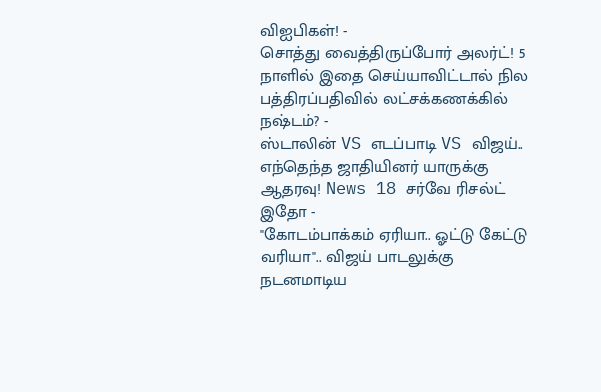விஐபிகள்! -
சொத்து வைத்திருப்போர் அலர்ட்! 5 நாளில் இதை செய்யாவிட்டால் நில பத்திரப்பதிவில் லட்சக்கணக்கில் நஷ்டம்? -
ஸ்டாலின் VS எடப்பாடி VS விஜய்.. எந்தெந்த ஜாதியினர் யாருக்கு ஆதரவு! News 18 சர்வே ரிசல்ட் இதோ -
"கோடம்பாக்கம் ஏரியா.. ஓட்டு கேட்டு வரியா".. விஜய் பாடலுக்கு நடனமாடிய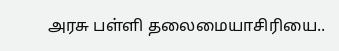அரசு பள்ளி தலைமையாசிரியை..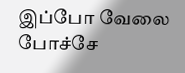இப்போ வேலை போச்சே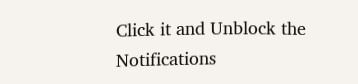Click it and Unblock the Notifications